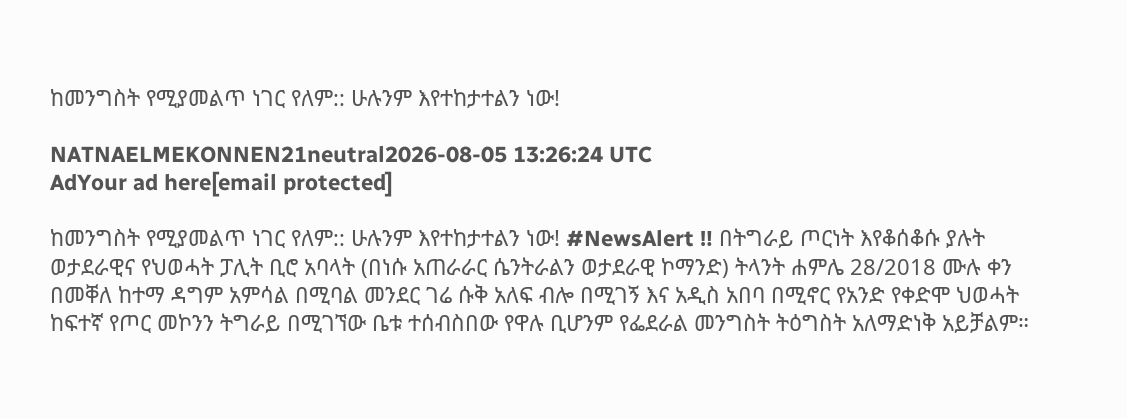ከመንግስት የሚያመልጥ ነገር የለም:: ሁሉንም እየተከታተልን ነው!

NATNAELMEKONNEN21neutral2026-08-05 13:26:24 UTC
AdYour ad here[email protected]

ከመንግስት የሚያመልጥ ነገር የለም:: ሁሉንም እየተከታተልን ነው! #NewsAlert ‼ በትግራይ ጦርነት እየቆሰቆሱ ያሉት ወታደራዊና የህወሓት ፓሊት ቢሮ አባላት (በነሱ አጠራራር ሴንትራልን ወታደራዊ ኮማንድ) ትላንት ሐምሌ 28/2018 ሙሉ ቀን በመቐለ ከተማ ዳግም አምሳል በሚባል መንደር ገሬ ሱቅ አለፍ ብሎ በሚገኝ እና አዲስ አበባ በሚኖር የአንድ የቀድሞ ህወሓት ከፍተኛ የጦር መኮንን ትግራይ በሚገኘው ቤቱ ተሰብስበው የዋሉ ቢሆንም የፌደራል መንግስት ትዕግስት አለማድነቅ አይቻልም።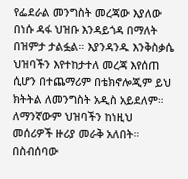የፌደራል መንግስት መረጃው እያለው በነሱ ዳፋ ህዝቡ እንዳይጎዳ በማለት በዝምታ ታልፏል። እያንዳንዱ እንቅስቃሴ ህዝባችን እየተከታተለ መረጃ እየሰጠ ሲሆን በተጨማሪም በቴክኖሎጂም ይህ ክትትል ለመንግስት አዲስ አይደለም። ለማንኛውም ህዝባችን ከነዚህ መሰሪዎች ዙሪያ መራቅ አለበት። በስብሰባው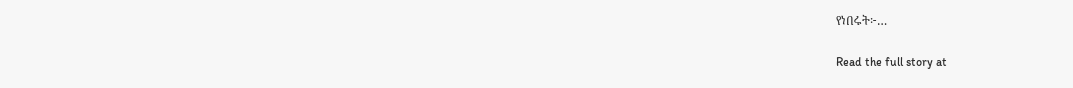የነበሩት፦…

Read the full story at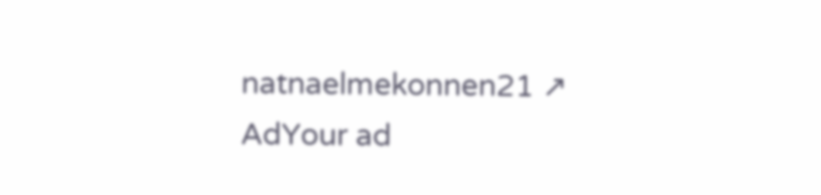natnaelmekonnen21 ↗
AdYour ad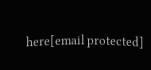here[email protected]